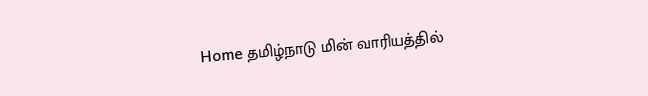Home தமிழ்நாடு மின் வாரியத்தில்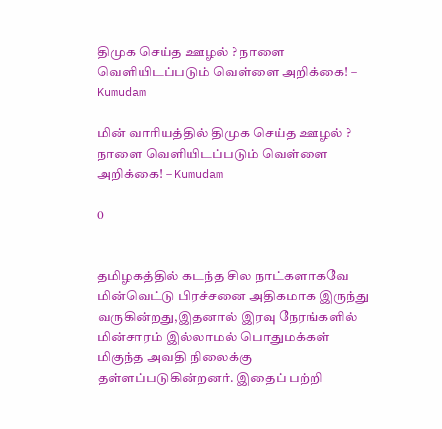திமுக செய்த ஊழல் ? நாளை வெளியிடப்படும் வெள்ளை அறிக்கை! – Kumudam

மின் வாரியத்தில் திமுக செய்த ஊழல் ? நாளை வெளியிடப்படும் வெள்ளை அறிக்கை! – Kumudam

0


தமிழகத்தில் கடந்த சில நாட்களாகவே மின்வெட்டு பிரச்சனை அதிகமாக இருந்து வருகின்றது,இதனால் இரவு நேரங்களில் மின்சாரம் இல்லாமல் பொதுமக்கள் மிகுந்த அவதி நிலைக்கு தள்ளப்படுகின்றனர். இதைப் பற்றி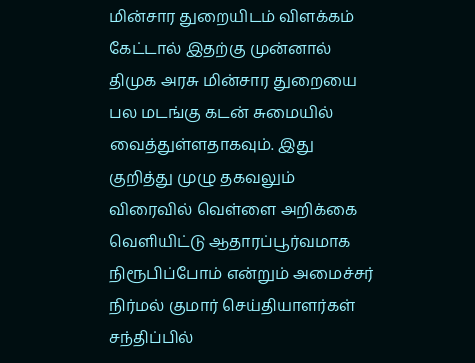மின்சார துறையிடம் விளக்கம் கேட்டால் இதற்கு முன்னால் திமுக அரசு மின்சார துறையை பல மடங்கு கடன் சுமையில் வைத்துள்ளதாகவும். இது குறித்து முழு தகவலும் விரைவில் வெள்ளை அறிக்கை வெளியிட்டு ஆதாரப்பூர்வமாக நிரூபிப்போம் என்றும் அமைச்சர் நிர்மல் குமார் செய்தியாளர்கள் சந்திப்பில்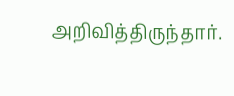அறிவித்திருந்தார்.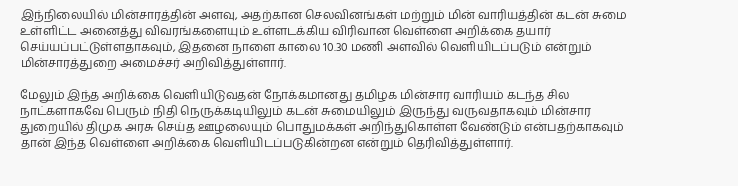இந்நிலையில் மின்சாரத்தின் அளவு, அதற்கான செலவினங்கள் மற்றும் மின் வாரியத்தின் கடன் சுமை உள்ளிட்ட அனைத்து விவரங்களையும் உள்ளடக்கிய விரிவான வெள்ளை அறிக்கை தயார் செய்யப்பட்டுள்ளதாகவும், இதனை நாளை காலை 10.30 மணி அளவில் வெளியிடப்படும் என்றும் மின்சாரத்துறை அமைச்சர் அறிவித்துள்ளார்.

மேலும் இந்த அறிக்கை வெளியிடுவதன் நோக்கமானது தமிழக மின்சார வாரியம் கடந்த சில நாட்களாகவே பெரும் நிதி நெருக்கடியிலும் கடன் சுமையிலும் இருந்து வருவதாகவும் மின்சார துறையில் திமுக அரசு செய்த ஊழலையும் பொதுமக்கள் அறிந்துகொள்ள வேண்டும் என்பதற்காகவும் தான் இந்த வெள்ளை அறிக்கை வெளியிடப்படுகின்றன என்றும் தெரிவித்துள்ளார்.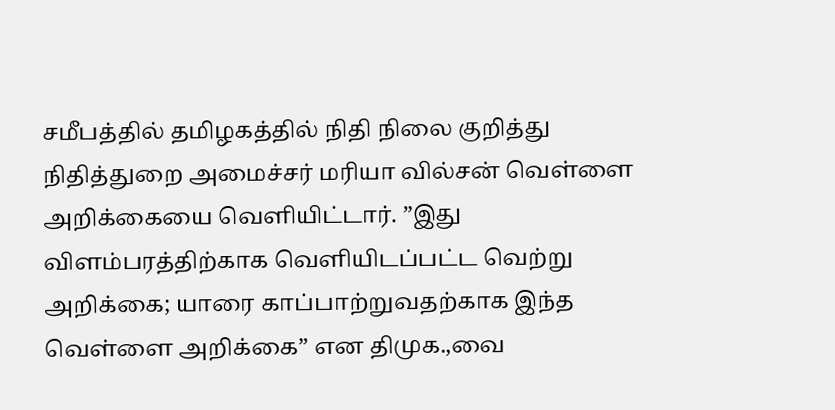சமீபத்தில் தமிழகத்தில் நிதி நிலை குறித்து நிதித்துறை அமைச்சர் மரியா வில்சன் வெள்ளை அறிக்கையை வெளியிட்டார். ”இது விளம்பரத்திற்காக வெளியிடப்பட்ட வெற்று அறிக்கை; யாரை காப்பாற்றுவதற்காக இந்த வெள்ளை அறிக்கை” என திமுக.,வை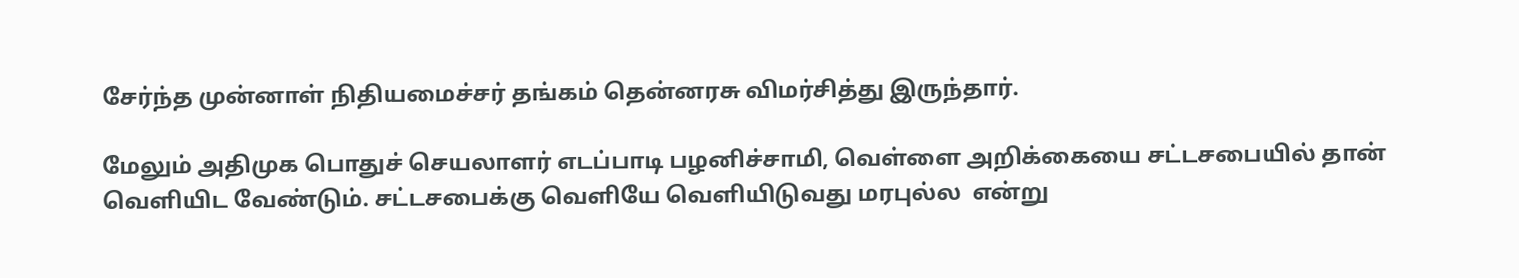சேர்ந்த முன்னாள் நிதியமைச்சர் தங்கம் தென்னரசு விமர்சித்து இருந்தார்.

மேலும் அதிமுக பொதுச் செயலாளர் எடப்பாடி பழனிச்சாமி, வெள்ளை அறிக்கையை சட்டசபையில் தான் வெளியிட வேண்டும். சட்டசபைக்கு வெளியே வெளியிடுவது மரபுல்ல  என்று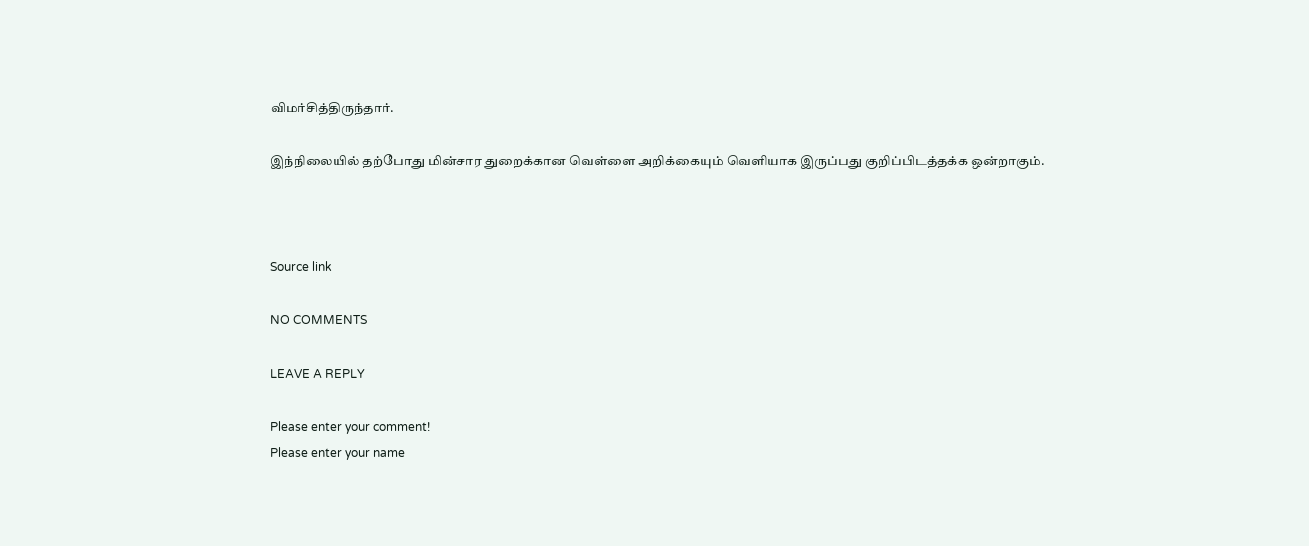விமர்சித்திருந்தார்.

இந்நிலையில் தற்போது மின்சார துறைக்கான வெள்ளை அறிக்கையும் வெளியாக இருப்பது குறிப்பிடத்தக்க ஒன்றாகும்.



Source link

NO COMMENTS

LEAVE A REPLY

Please enter your comment!
Please enter your name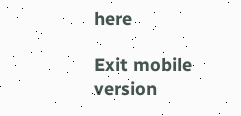here

Exit mobile version